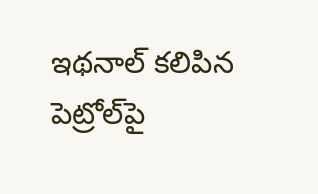ఇథనాల్ కలిపిన పెట్రోల్‌పై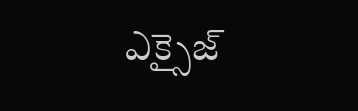ఎక్సైజ్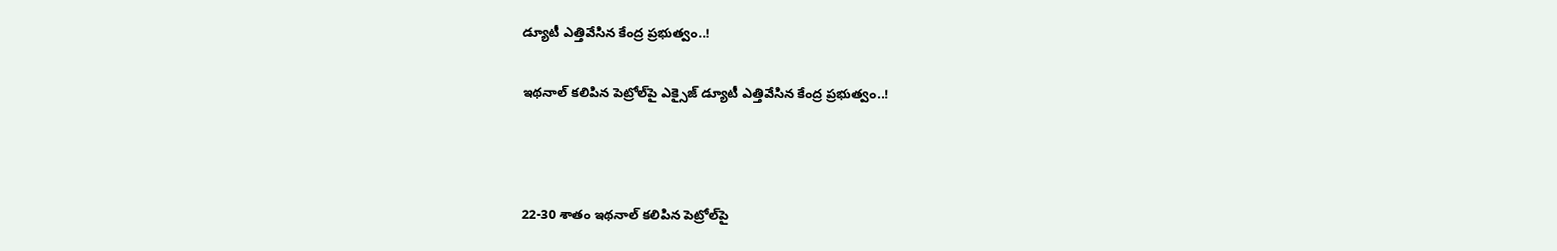డ్యూటీ ఎత్తివేసిన కేంద్ర ప్రభుత్వం..!

ఇథనాల్ కలిపిన పెట్రోల్‌పై ఎక్సైజ్ డ్యూటీ ఎత్తివేసిన కేంద్ర ప్రభుత్వం..!



22-30 శాతం ఇథనాల్ కలిపిన పెట్రోల్‌పై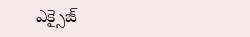ఎక్సైజ్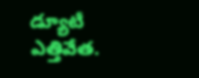డ్యూటీ ఎత్తివేత.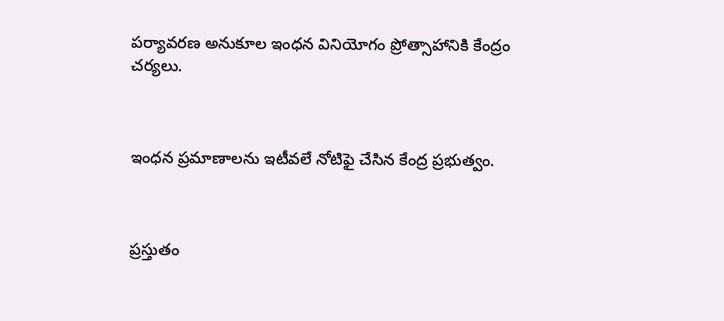పర్యావరణ అనుకూల ఇంధన వినియోగం ప్రోత్సాహానికి కేంద్రం చర్యలు.



ఇంధన ప్రమాణాలను ఇటీవలే నోటిఫై చేసిన కేంద్ర ప్రభుత్వం.



ప్రస్తుతం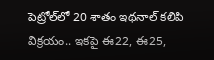పెట్రోల్‌లో 20 శాతం ఇథనాల్ కలిపి విక్రయం.. ఇకపై ఈ22, ఈ25,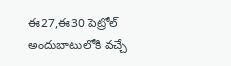ఈ27,ఈ30 పెట్రోల్ అందుబాటులోకి వచ్చే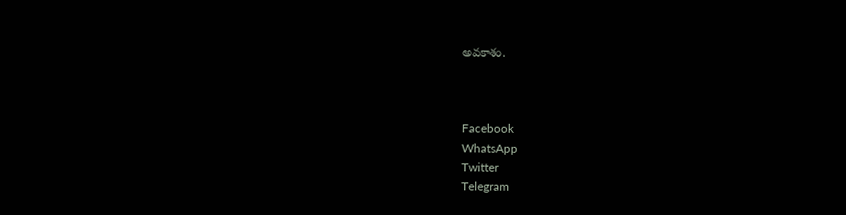అవకాశం.



Facebook
WhatsApp
Twitter
Telegram